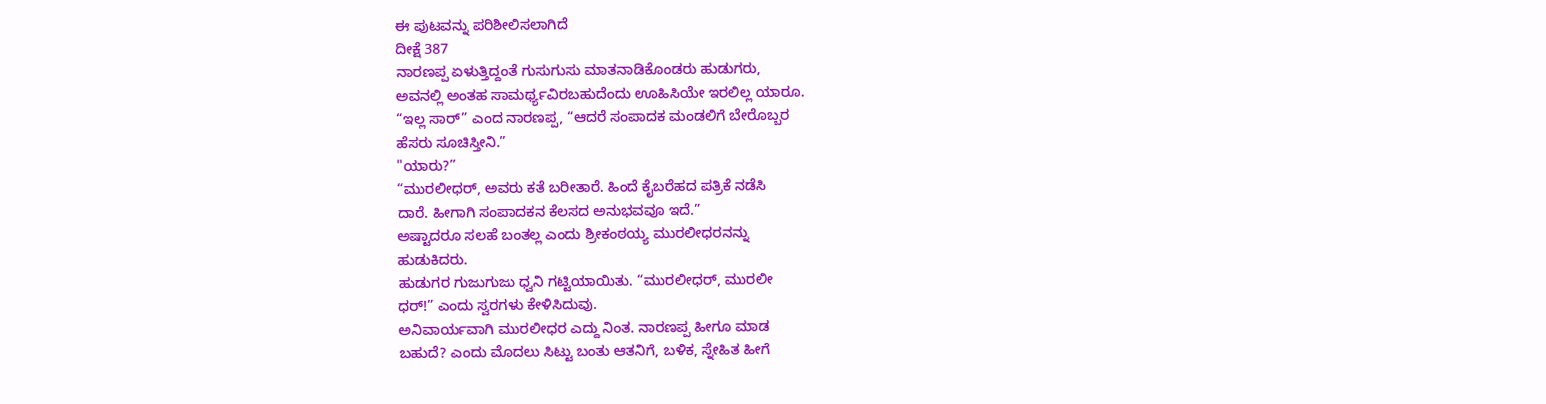ಈ ಪುಟವನ್ನು ಪರಿಶೀಲಿಸಲಾಗಿದೆ
ದೀಕ್ಷೆ 387
ನಾರಣಪ್ಪ ಏಳುತ್ತಿದ್ದಂತೆ ಗುಸುಗುಸು ಮಾತನಾಡಿಕೊಂಡರು ಹುಡುಗರು,
ಅವನಲ್ಲಿ ಅಂತಹ ಸಾಮರ್ಥ್ಯವಿರಬಹುದೆಂದು ಊಹಿಸಿಯೇ ಇರಲಿಲ್ಲ ಯಾರೂ.
“ಇಲ್ಲ ಸಾರ್” ಎಂದ ನಾರಣಪ್ಪ, “ಆದರೆ ಸಂಪಾದಕ ಮಂಡಲಿಗೆ ಬೇರೊಬ್ಬರ
ಹೆಸರು ಸೂಚಿಸ್ತೀನಿ.”
"ಯಾರು?”
“ಮುರಲೀಧರ್, ಅವರು ಕತೆ ಬರೀತಾರೆ. ಹಿಂದೆ ಕೈಬರೆಹದ ಪತ್ರಿಕೆ ನಡೆಸಿ
ದಾರೆ. ಹೀಗಾಗಿ ಸಂಪಾದಕನ ಕೆಲಸದ ಅನುಭವವೂ ಇದೆ.”
ಅಷ್ಟಾದರೂ ಸಲಹೆ ಬಂತಲ್ಲ ಎಂದು ಶ್ರೀಕಂಠಯ್ಯ ಮುರಲೀಧರನನ್ನು
ಹುಡುಕಿದರು.
ಹುಡುಗರ ಗುಜುಗುಜು ಧ್ವನಿ ಗಟ್ಟಿಯಾಯಿತು. “ಮುರಲೀಧರ್, ಮುರಲೀ
ಧರ್!” ಎಂದು ಸ್ವರಗಳು ಕೇಳಿಸಿದುವು.
ಅನಿವಾರ್ಯವಾಗಿ ಮುರಲೀಧರ ಎದ್ದು ನಿಂತ. ನಾರಣಪ್ಪ ಹೀಗೂ ಮಾಡ
ಬಹುದೆ? ಎಂದು ಮೊದಲು ಸಿಟ್ಟು ಬಂತು ಆತನಿಗೆ, ಬಳಿಕ, ಸ್ನೇಹಿತ ಹೀಗೆ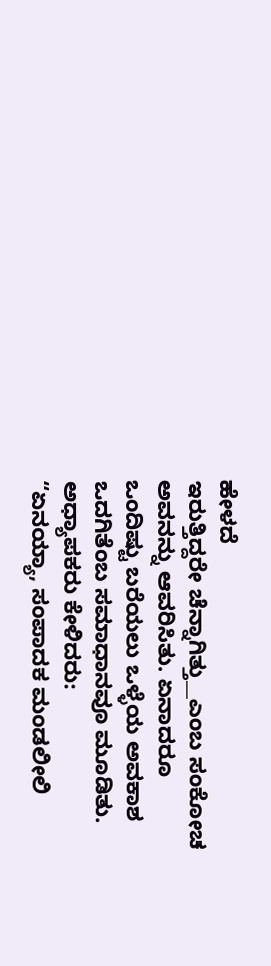ಹೇಳದೆ
ಇರುತ್ತಿದ್ದರೇ ಚೆನ್ನಾಗಿತ್ತು__ಎಂಬ ಸಂಕೋಚ ಅವನನ್ನು ಆವರಿಸಿತು. ಏನಾದರೂ
ಒಂದಿಷ್ಟು ಬರೆಯಲು ಒಳ್ಳೆಯ ಅವಕಾಶ ಒದಗಿತೆಂಬ ಸಮಾಧಾನವೂ ಮೂಡಿತು.
ಅಧ್ಯಾಪಕರು ಕೇಳಿದರು:
“ಏನಯ್ಯಾ, ಸಂಪಾದಕ ಮಂಡಲೀಲಿ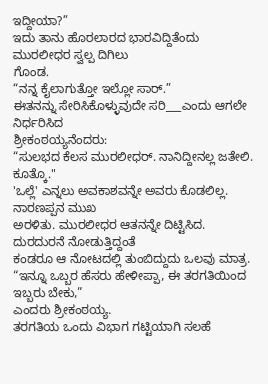ಇದ್ದೀಯಾ?”
ಇದು ತಾನು ಹೊರಲಾರದ ಭಾರವಿದ್ದಿತೆಂದು ಮುರಲೀಧರ ಸ್ವಲ್ಪ ದಿಗಿಲು
ಗೊಂಡ.
“ನನ್ನ ಕೈಲಾಗುತ್ತೋ ಇಲ್ಲೋ ಸಾರ್.”
ಈತನನ್ನು ಸೇರಿಸಿಕೊಳ್ಳುವುದೇ ಸರಿ___ಎಂದು ಆಗಲೇ ನಿರ್ಧರಿಸಿದ
ಶ್ರೀಕಂಠಯ್ಯನೆಂದರು:
“ಸುಲಭದ ಕೆಲಸ ಮುರಲೀಧರ್. ನಾನಿದ್ದೀನಲ್ಲ ಜತೇಲಿ. ಕೂತ್ಕೊ."
'ಒಲ್ಲೆ' ಎನ್ನಲು ಅವಕಾಶವನ್ನೇ ಅವರು ಕೊಡಲಿಲ್ಲ. ನಾರಣಪ್ಪನ ಮುಖ
ಅರಳಿತು. ಮುರಲೀಧರ ಆತನನ್ನೇ ದಿಟ್ಟಿಸಿದ. ದುರದುರನೆ ನೋಡುತ್ತಿದ್ದಂತೆ
ಕಂಡರೂ ಆ ನೋಟದಲ್ಲಿ ತುಂಬಿದ್ದುದು ಒಲವು ಮಾತ್ರ.
“ಇನ್ನೂ ಒಬ್ಬರ ಹೆಸರು ಹೇಳೀಪ್ಪಾ, ಈ ತರಗತಿಯಿಂದ ಇಬ್ಬರು ಬೇಕು,”
ಎಂದರು ಶ್ರೀಕಂಠಯ್ಯ.
ತರಗತಿಯ ಒಂದು ವಿಭಾಗ ಗಟ್ಟಿಯಾಗಿ ಸಲಹೆ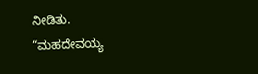ನೀಡಿತು.
“ಮಹದೇವಯ್ಯ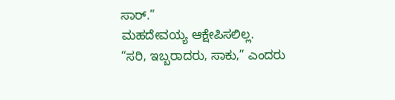ಸಾರ್.”
ಮಹದೇವಯ್ಯ ಆಕ್ಷೇಪಿಸಲಿಲ್ಲ.
“ಸರಿ, ಇಬ್ಬರಾದರು, ಸಾಕು,” ಎಂದರು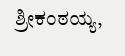ಶ್ರೀಕಂಠಯ್ಯ,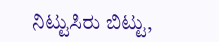ನಿಟ್ಟುಸಿರು ಬಿಟ್ಟು,